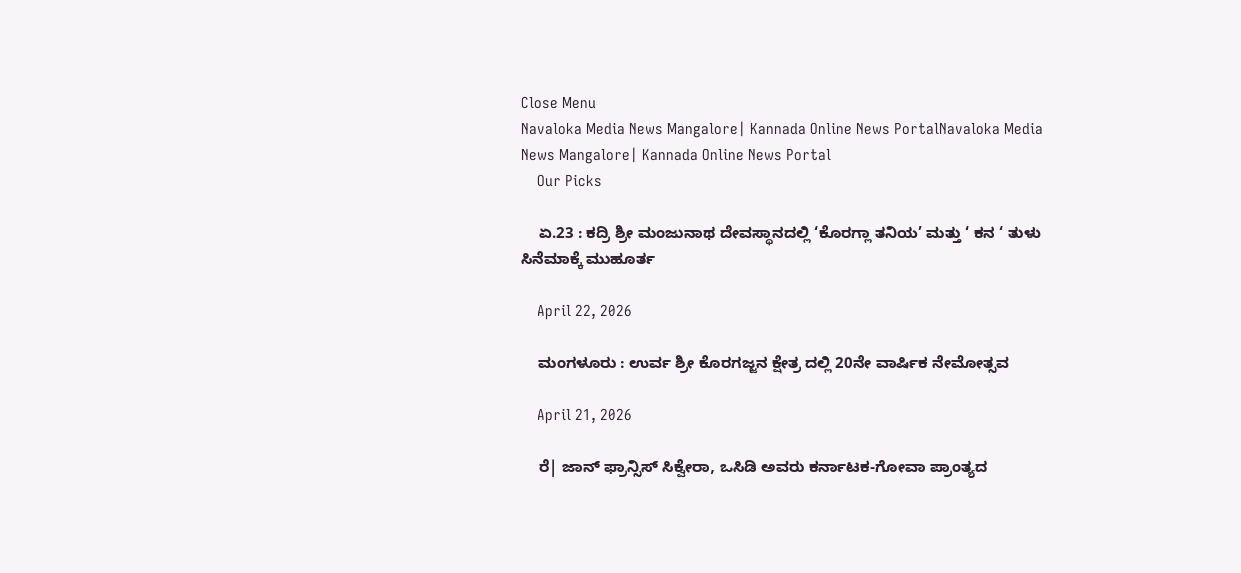Close Menu
Navaloka Media News Mangalore| Kannada Online News PortalNavaloka Media News Mangalore| Kannada Online News Portal
    Our Picks

    ಏ.23 : ಕದ್ರಿ ಶ್ರೀ ಮಂಜುನಾಥ ದೇವಸ್ಥಾನದಲ್ಲಿ ‘ಕೊರಗ್ಲಾ ತನಿಯ’ ಮತ್ತು ‘ ಕನ ‘ ತುಳು ಸಿನೆಮಾಕ್ಕೆ ಮುಹೂರ್ತ

    April 22, 2026

    ಮಂಗಳೂರು : ಉರ್ವ ಶ್ರೀ ಕೊರಗಜ್ಜನ ಕ್ಷೇತ್ರ ದಲ್ಲಿ 20ನೇ ವಾರ್ಷಿಕ ನೇಮೋತ್ಸವ

    April 21, 2026

    ರೆ| ಜಾನ್ ಫ್ರಾನ್ಸಿಸ್ ಸಿಕ್ವೇರಾ, ಒಸಿಡಿ ಅವರು ಕರ್ನಾಟಕ-ಗೋವಾ ಪ್ರಾಂತ್ಯದ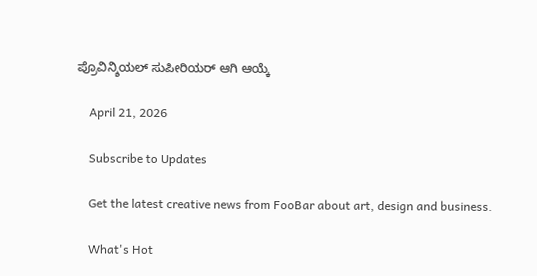ಪ್ರೊವಿನ್ಶಿಯಲ್ ಸುಪೀರಿಯರ್ ಆಗಿ ಆಯ್ಕೆ

    April 21, 2026

    Subscribe to Updates

    Get the latest creative news from FooBar about art, design and business.

    What's Hot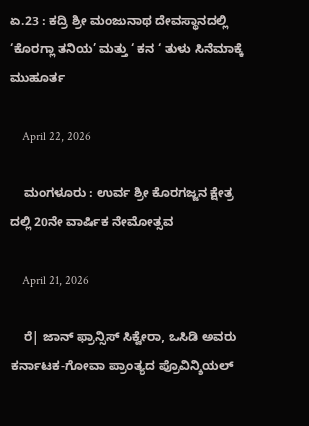ಏ.23 : ಕದ್ರಿ ಶ್ರೀ ಮಂಜುನಾಥ ದೇವಸ್ಥಾನದಲ್ಲಿ ‘ಕೊರಗ್ಲಾ ತನಿಯ’ ಮತ್ತು ‘ ಕನ ‘ ತುಳು ಸಿನೆಮಾಕ್ಕೆ ಮುಹೂರ್ತ

    April 22, 2026

    ಮಂಗಳೂರು : ಉರ್ವ ಶ್ರೀ ಕೊರಗಜ್ಜನ ಕ್ಷೇತ್ರ ದಲ್ಲಿ 20ನೇ ವಾರ್ಷಿಕ ನೇಮೋತ್ಸವ

    April 21, 2026

    ರೆ| ಜಾನ್ ಫ್ರಾನ್ಸಿಸ್ ಸಿಕ್ವೇರಾ, ಒಸಿಡಿ ಅವರು ಕರ್ನಾಟಕ-ಗೋವಾ ಪ್ರಾಂತ್ಯದ ಪ್ರೊವಿನ್ಶಿಯಲ್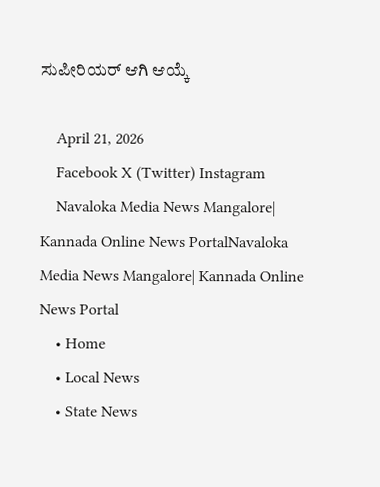ಸುಪೀರಿಯರ್ ಆಗಿ ಆಯ್ಕೆ

    April 21, 2026
    Facebook X (Twitter) Instagram
    Navaloka Media News Mangalore| Kannada Online News PortalNavaloka Media News Mangalore| Kannada Online News Portal
    • Home
    • Local News
    • State News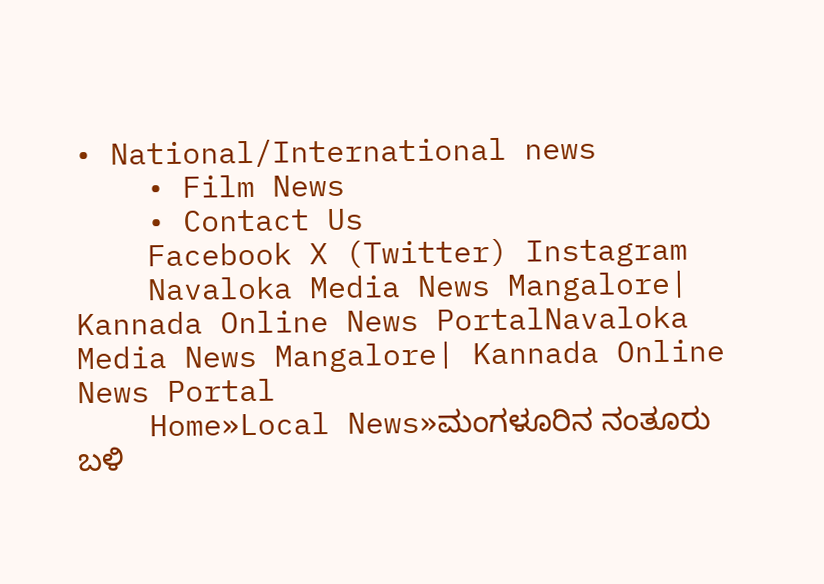• National/International news
    • Film News
    • Contact Us
    Facebook X (Twitter) Instagram
    Navaloka Media News Mangalore| Kannada Online News PortalNavaloka Media News Mangalore| Kannada Online News Portal
    Home»Local News»ಮಂಗಳೂರಿನ ನಂತೂರು ಬಳಿ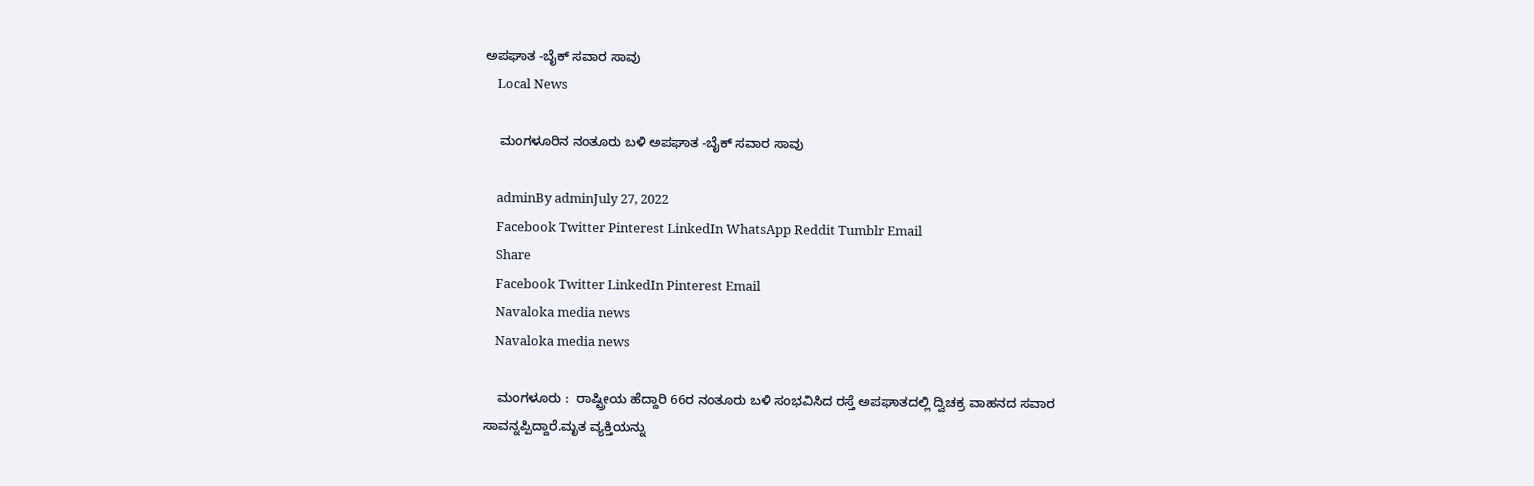ಅಪಘಾತ -ಬೈಕ್ ಸವಾರ ಸಾವು
    Local News

    ಮಂಗಳೂರಿನ ನಂತೂರು ಬಳಿ ಅಪಘಾತ -ಬೈಕ್ ಸವಾರ ಸಾವು

    adminBy adminJuly 27, 2022
    Facebook Twitter Pinterest LinkedIn WhatsApp Reddit Tumblr Email
    Share
    Facebook Twitter LinkedIn Pinterest Email
    Navaloka media news
    Navaloka media news

    ಮಂಗಳೂರು :  ರಾಷ್ಟ್ರೀಯ ಹೆದ್ದಾರಿ 66ರ ನಂತೂರು ಬಳಿ ಸಂಭವಿಸಿದ ರಸ್ತೆ ಅಪಘಾತದಲ್ಲಿ ದ್ವಿಚಕ್ರ ವಾಹನದ ಸವಾರ ಸಾವನ್ನಪ್ಪಿದ್ದಾರೆ.ಮೃತ ವ್ಯಕ್ತಿಯನ್ನು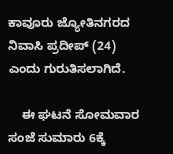ಕಾವೂರು ಜ್ಯೋತಿನಗರದ ನಿವಾಸಿ ಪ್ರದೀಪ್ (24) ಎಂದು ಗುರುತಿಸಲಾಗಿದೆ.

    ಈ ಘಟನೆ ಸೋಮವಾರ ಸಂಜೆ ಸುಮಾರು 6ಕ್ಕೆ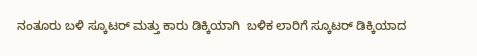ನಂತೂರು ಬಳಿ ಸ್ಕೂಟರ್ ಮತ್ತು ಕಾರು ಡಿಕ್ಕಿಯಾಗಿ  ಬಳಿಕ ಲಾರಿಗೆ ಸ್ಕೂಟರ್ ಡಿಕ್ಕಿಯಾದ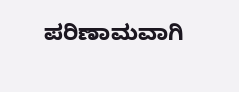ಪರಿಣಾಮವಾಗಿ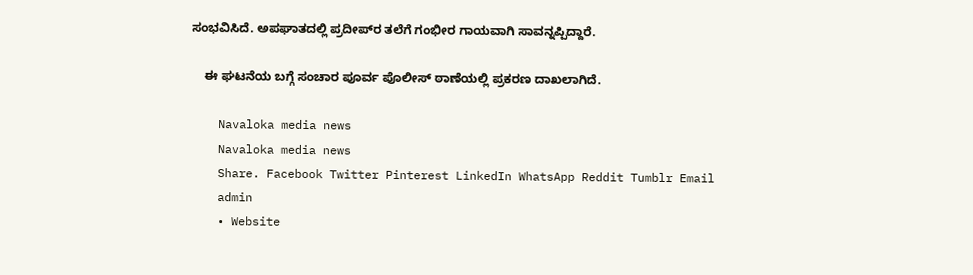ಸಂಭವಿಸಿದೆ. ಅಪಘಾತದಲ್ಲಿ ಪ್ರದೀಪ್‌ರ ತಲೆಗೆ ಗಂಭೀರ ಗಾಯವಾಗಿ ಸಾವನ್ನಪ್ಪಿದ್ದಾರೆ.

    ಈ ಘಟನೆಯ ಬಗ್ಗೆ ಸಂಚಾರ ಪೂರ್ವ ಪೊಲೀಸ್ ಠಾಣೆಯಲ್ಲಿ ಪ್ರಕರಣ ದಾಖಲಾಗಿದೆ.

    Navaloka media news
    Navaloka media news
    Share. Facebook Twitter Pinterest LinkedIn WhatsApp Reddit Tumblr Email
    admin
    • Website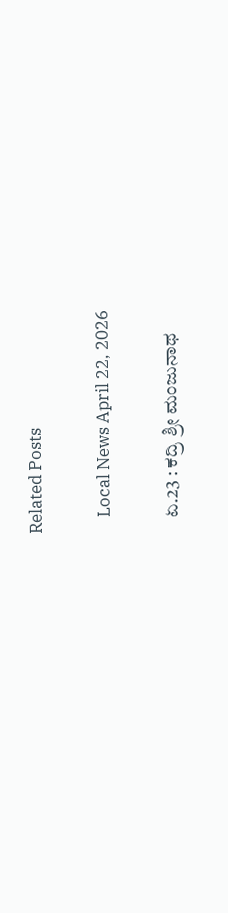Related Posts

    Local News April 22, 2026

    ಏ.23 : ಕದ್ರಿ ಶ್ರೀ ಮಂಜುನಾಥ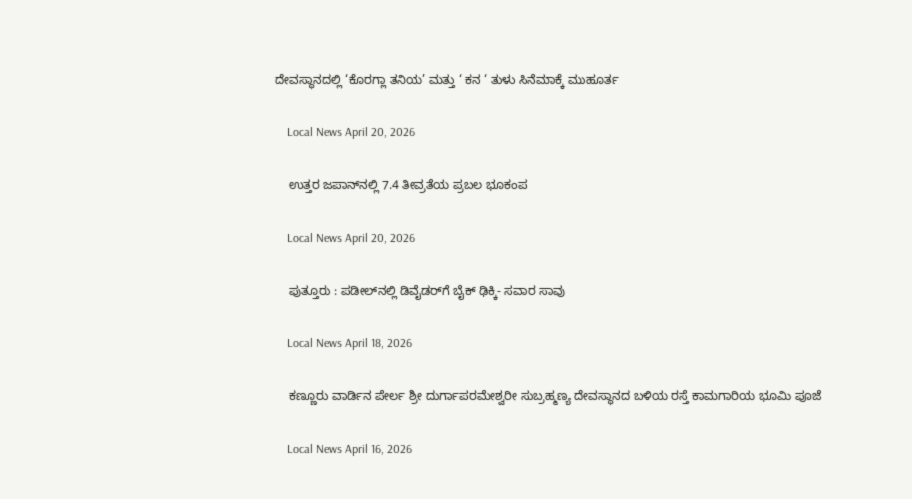ದೇವಸ್ಥಾನದಲ್ಲಿ ‘ಕೊರಗ್ಲಾ ತನಿಯ’ ಮತ್ತು ‘ ಕನ ‘ ತುಳು ಸಿನೆಮಾಕ್ಕೆ ಮುಹೂರ್ತ

    Local News April 20, 2026

    ಉತ್ತರ ಜಪಾನ್‌ನಲ್ಲಿ 7.4 ತೀವ್ರತೆಯ ಪ್ರಬಲ ಭೂಕಂಪ

    Local News April 20, 2026

    ಪುತ್ತೂರು : ಪಡೀಲ್‌ನಲ್ಲಿ ಡಿವೈಡರ್‌ಗೆ ಬೈಕ್ ಢಿಕ್ಕಿ- ಸವಾರ ಸಾವು

    Local News April 18, 2026

    ಕಣ್ಣೂರು ವಾರ್ಡಿನ ಪೇರ್ಲ ಶ್ರೀ ದುರ್ಗಾಪರಮೇಶ್ವರೀ ಸುಬ್ರಹ್ಮಣ್ಯ ದೇವಸ್ಥಾನದ ಬಳಿಯ ರಸ್ತೆ ಕಾಮಗಾರಿಯ ಭೂಮಿ ಪೂಜೆ

    Local News April 16, 2026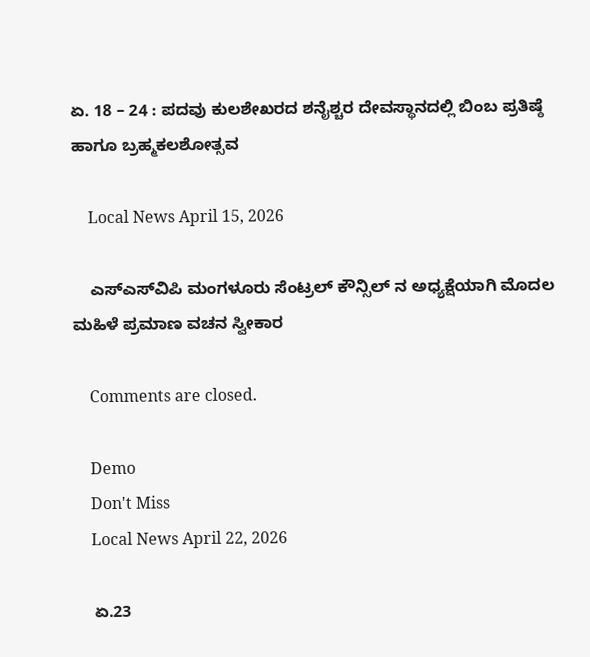ಏ. 18 – 24 : ಪದವು ಕುಲಶೇಖರದ ಶನೈಶ್ಚರ ದೇವಸ್ಥಾನದಲ್ಲಿ ಬಿಂಬ ಪ್ರತಿಷ್ಠೆ ಹಾಗೂ ಬ್ರಹ್ಮಕಲಶೋತ್ಸವ

    Local News April 15, 2026

    ಎಸ್‌ಎಸ್‌ವಿಪಿ ಮಂಗಳೂರು ಸೆಂಟ್ರಲ್ ಕೌನ್ಸಿಲ್ ನ ಅಧ್ಯಕ್ಷೆಯಾಗಿ ಮೊದಲ ಮಹಿಳೆ ಪ್ರಮಾಣ ವಚನ ಸ್ವೀಕಾರ

    Comments are closed.

    Demo
    Don't Miss
    Local News April 22, 2026

    ಏ.23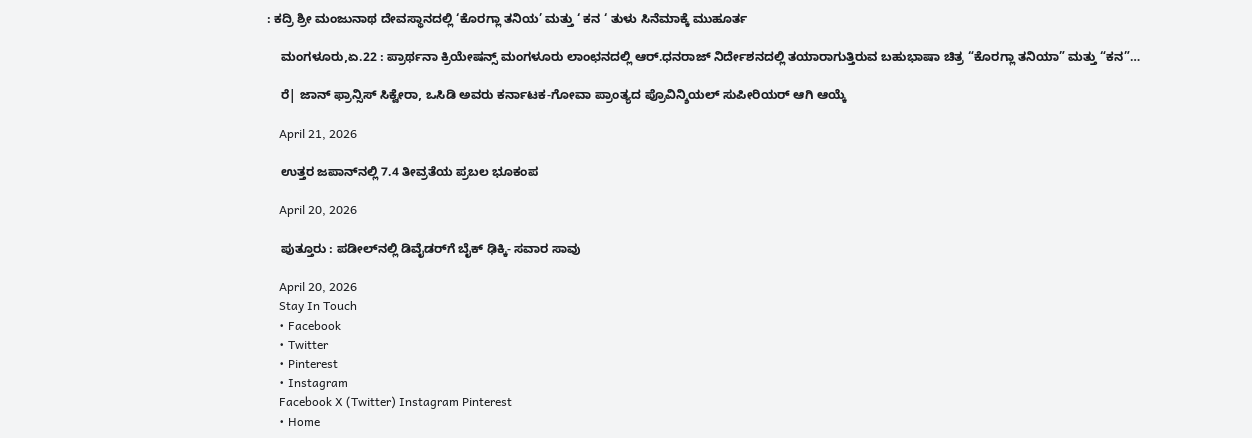: ಕದ್ರಿ ಶ್ರೀ ಮಂಜುನಾಥ ದೇವಸ್ಥಾನದಲ್ಲಿ ‘ಕೊರಗ್ಲಾ ತನಿಯ’ ಮತ್ತು ‘ ಕನ ‘ ತುಳು ಸಿನೆಮಾಕ್ಕೆ ಮುಹೂರ್ತ

    ಮಂಗಳೂರು,ಏ.22 : ಪ್ರಾರ್ಥನಾ ಕ್ರಿಯೇಷನ್ಸ್ ಮಂಗಳೂರು ಲಾಂಛನದಲ್ಲಿ ಆರ್.ಧನರಾಜ್ ನಿರ್ದೇಶನದಲ್ಲಿ ತಯಾರಾಗುತ್ತಿರುವ ಬಹುಭಾಷಾ ಚಿತ್ರ “ಕೊರಗ್ಲಾ ತನಿಯಾ” ಮತ್ತು “ಕನ”…

    ರೆ| ಜಾನ್ ಫ್ರಾನ್ಸಿಸ್ ಸಿಕ್ವೇರಾ, ಒಸಿಡಿ ಅವರು ಕರ್ನಾಟಕ-ಗೋವಾ ಪ್ರಾಂತ್ಯದ ಪ್ರೊವಿನ್ಶಿಯಲ್ ಸುಪೀರಿಯರ್ ಆಗಿ ಆಯ್ಕೆ

    April 21, 2026

    ಉತ್ತರ ಜಪಾನ್‌ನಲ್ಲಿ 7.4 ತೀವ್ರತೆಯ ಪ್ರಬಲ ಭೂಕಂಪ

    April 20, 2026

    ಪುತ್ತೂರು : ಪಡೀಲ್‌ನಲ್ಲಿ ಡಿವೈಡರ್‌ಗೆ ಬೈಕ್ ಢಿಕ್ಕಿ- ಸವಾರ ಸಾವು

    April 20, 2026
    Stay In Touch
    • Facebook
    • Twitter
    • Pinterest
    • Instagram
    Facebook X (Twitter) Instagram Pinterest
    • Home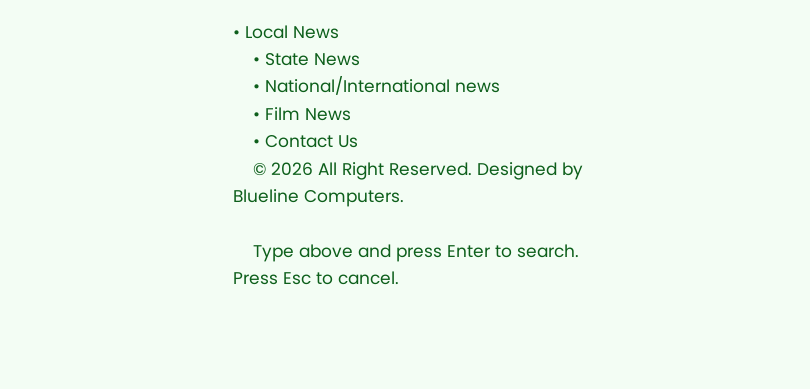• Local News
    • State News
    • National/International news
    • Film News
    • Contact Us
    © 2026 All Right Reserved. Designed by Blueline Computers.

    Type above and press Enter to search. Press Esc to cancel.